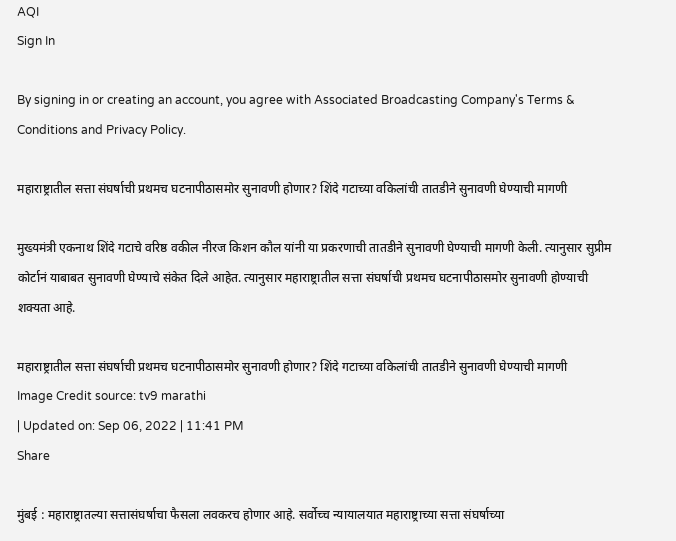AQI
Sign In

By signing in or creating an account, you agree with Associated Broadcasting Company's Terms & Conditions and Privacy Policy.

महाराष्ट्रातील सत्ता संघर्षाची प्रथमच घटनापीठासमोर सुनावणी होणार? शिंदे गटाच्या वकिलांची तातडीने सुनावणी घेण्याची मागणी

मुख्यमंत्री एकनाथ शिंदे गटाचे वरिष्ठ वकील नीरज किशन कौल यांनी या प्रकरणाची तातडीने सुनावणी घेण्याची मागणी केली. त्यानुसार सुप्रीम कोर्टानं याबाबत सुनावणी घेण्याचे संकेत दिले आहेत. त्यानुसार महाराष्ट्रातील सत्ता संघर्षाची प्रथमच घटनापीठासमोर सुनावणी होण्याची शक्यता आहे.

महाराष्ट्रातील सत्ता संघर्षाची प्रथमच घटनापीठासमोर सुनावणी होणार? शिंदे गटाच्या वकिलांची तातडीने सुनावणी घेण्याची मागणी
Image Credit source: tv9 marathi
| Updated on: Sep 06, 2022 | 11:41 PM
Share

मुंबई : महाराष्ट्रातल्या सत्तासंघर्षाचा फैसला लवकरच होणार आहे. सर्वोच्च न्यायालयात महाराष्ट्राच्या सत्ता संघर्षाच्या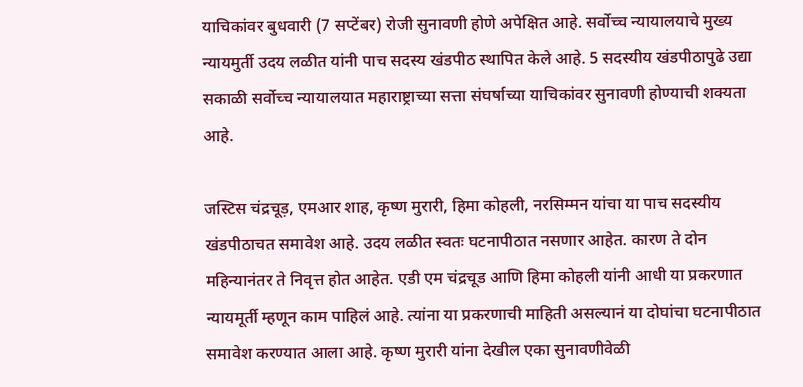याचिकांवर बुधवारी (7 सप्टेंबर) रोजी सुनावणी होणे अपेक्षित आहे. सर्वोच्च न्यायालयाचे मुख्य न्यायमुर्ती उदय लळीत यांनी पाच सदस्य खंडपीठ स्थापित केले आहे. 5 सदस्यीय खंडपीठापुढे उद्या सकाळी सर्वोच्च न्यायालयात महाराष्ट्राच्या सत्ता संघर्षाच्या याचिकांवर सुनावणी होण्याची शक्यता आहे.

जस्टिस चंद्रचूड़, एमआर शाह, कृष्ण मुरारी, हिमा कोहली, नरसिम्मन यांचा या पाच सदस्यीय खंडपीठाचत समावेश आहे. उदय लळीत स्वतः घटनापीठात नसणार आहेत. कारण ते दोन महिन्यानंतर ते निवृत्त होत आहेत. एडी एम चंद्रचूड आणि हिमा कोहली यांनी आधी या प्रकरणात न्यायमूर्ती म्हणून काम पाहिलं आहे. त्यांना या प्रकरणाची माहिती असल्यानं या दोघांचा घटनापीठात समावेश करण्यात आला आहे. कृष्ण मुरारी यांना देखील एका सुनावणीवेळी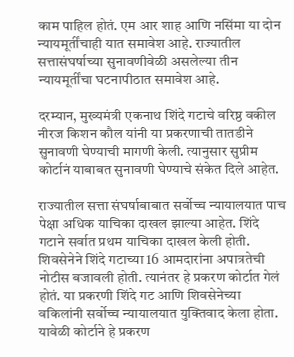काम पाहिल होतं. एम आर शाह आणि नसिंमा या दोन न्यायमूर्तींचाही यात समावेश आहे. राज्यातील सत्तासंघर्षाच्या सुनावणीवेळी असलेल्या तीन न्यायमूर्तींचा घटनापीठात समावेश आहे.

दरम्यान, मुख्यमंत्री एकनाथ शिंदे गटाचे वरिष्ठ वकील नीरज किशन कौल यांनी या प्रकरणाची तातडीने सुनावणी घेण्याची मागणी केली. त्यानुसार सुप्रीम कोर्टानं याबाबत सुनावणी घेण्याचे संकेत दिले आहेत.

राज्यातील सत्ता संघर्षाबाबात सर्वोच्च न्यायालयात पाच पेक्षा अधिक याचिका दाखल झाल्या आहेत. शिंदे गटाने सर्वात प्रथम याचिका दाखल केली होती. शिवसेनेने शिंदे गटाच्या 16 आमदारांना अपात्रतेची नोटीस बजावली होती. त्यानंतर हे प्रकरण कोर्टात गेलं होतं. या प्रकरणी शिंदे गट आणि शिवसेनेच्या वकिलांनी सर्वोच्च न्यायालयात युक्तिवाद केला होता. यावेळी कोर्टाने हे प्रकरण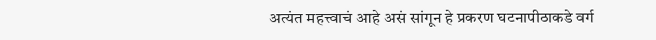अत्यंत महत्त्वाचं आहे असं सांगून हे प्रकरण घटनापीठाकडे वर्ग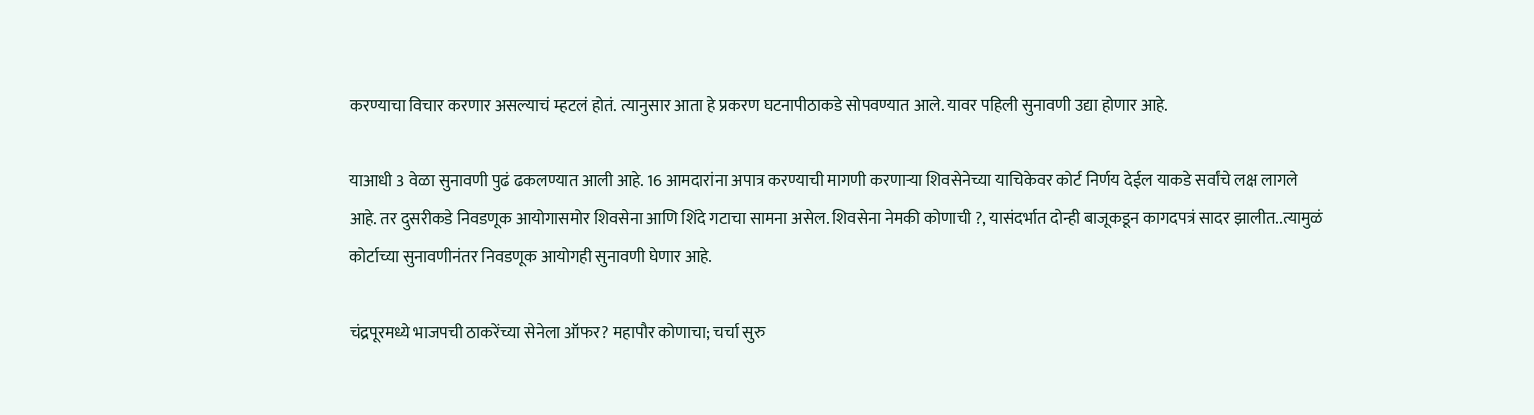करण्याचा विचार करणार असल्याचं म्हटलं होतं. त्यानुसार आता हे प्रकरण घटनापीठाकडे सोपवण्यात आले. यावर पहिली सुनावणी उद्या होणार आहे.

याआधी 3 वेळा सुनावणी पुढं ढकलण्यात आली आहे. 16 आमदारांना अपात्र करण्याची मागणी करणाऱ्या शिवसेनेच्या याचिकेवर कोर्ट निर्णय देईल याकडे सर्वांचे लक्ष लागले आहे. तर दुसरीकडे निवडणूक आयोगासमोर शिवसेना आणि शिंदे गटाचा सामना असेल. शिवसेना नेमकी कोणाची ?, यासंदर्भात दोन्ही बाजूकडून कागदपत्रं सादर झालीत..त्यामुळं कोर्टाच्या सुनावणीनंतर निवडणूक आयोगही सुनावणी घेणार आहे.

चंद्रपूरमध्ये भाजपची ठाकरेंच्या सेनेला ऑफर? महापौर कोणाचा; चर्चा सुरु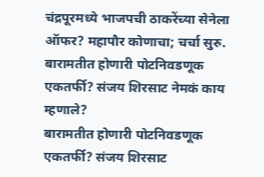चंद्रपूरमध्ये भाजपची ठाकरेंच्या सेनेला ऑफर? महापौर कोणाचा; चर्चा सुरु.
बारामतीत होणारी पोटनिवडणूक एकतर्फी? संजय शिरसाट नेमकं काय म्हणाले?
बारामतीत होणारी पोटनिवडणूक एकतर्फी? संजय शिरसाट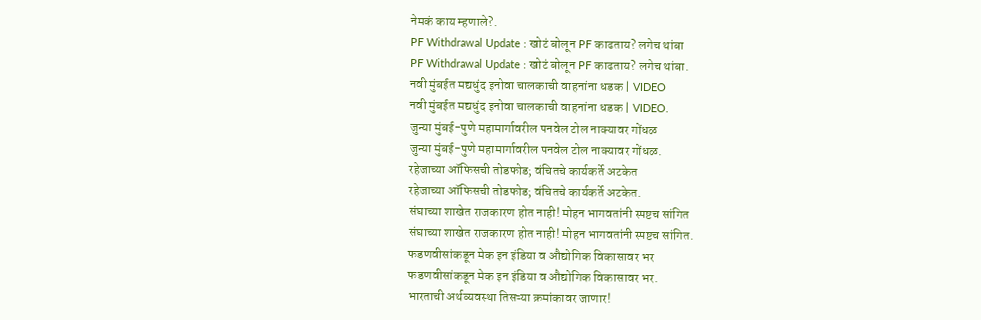नेमकं काय म्हणाले?.
PF Withdrawal Update : खोटं बोलून PF काढताय? लगेच थांबा
PF Withdrawal Update : खोटं बोलून PF काढताय? लगेच थांबा.
नवी मुंबईत मद्यधुंद इनोवा चालकाची वाहनांना धडक | VIDEO
नवी मुंबईत मद्यधुंद इनोवा चालकाची वाहनांना धडक | VIDEO.
जुन्या मुंबई-पुणे महामार्गावरील पनवेल टोल नाक्यावर गोंधळ
जुन्या मुंबई-पुणे महामार्गावरील पनवेल टोल नाक्यावर गोंधळ.
रहेजाच्या ऑफिसची तोडफोड; वंचितचे कार्यकर्ते अटकेत
रहेजाच्या ऑफिसची तोडफोड; वंचितचे कार्यकर्ते अटकेत.
संघाच्या शाखेत राजकारण होत नाही! मोहन भागवतांनी स्पष्टच सांगित
संघाच्या शाखेत राजकारण होत नाही! मोहन भागवतांनी स्पष्टच सांगित.
फडणवीसांकडून मेक इन इंडिया व औद्योगिक विकासावर भर
फडणवीसांकडून मेक इन इंडिया व औद्योगिक विकासावर भर.
भारताची अर्थव्यवस्था तिसऱ्या क्रमांकावर जाणार!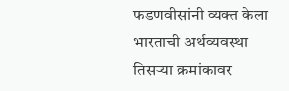फडणवीसांनी व्यक्त केला
भारताची अर्थव्यवस्था तिसऱ्या क्रमांकावर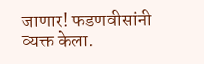जाणार! फडणवीसांनी व्यक्त केला.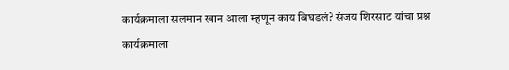कार्यक्रमाला सलमान खान आला म्हणून काय बिघडलं? संजय शिरसाट यांचा प्रश्न
कार्यक्रमाला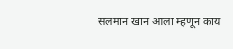सलमान खान आला म्हणून काय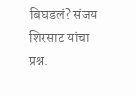बिघडलं? संजय शिरसाट यांचा प्रश्न.